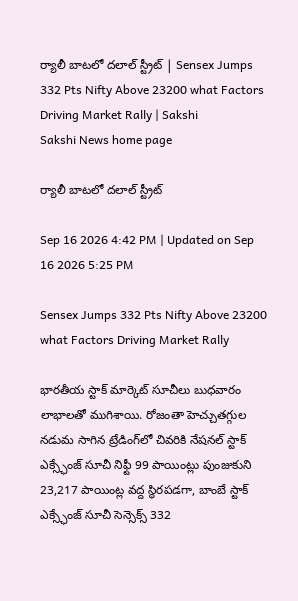ర్యాలీ బాటలో దలాల్ స్ట్రీట్ | Sensex Jumps 332 Pts Nifty Above 23200 what Factors Driving Market Rally | Sakshi
Sakshi News home page

ర్యాలీ బాటలో దలాల్ స్ట్రీట్

Sep 16 2026 4:42 PM | Updated on Sep 16 2026 5:25 PM

Sensex Jumps 332 Pts Nifty Above 23200 what Factors Driving Market Rally

భారతీయ స్టాక్‌ మార్కెట్‌ సూచీలు బుధవారం లాభాలతో ముగిశాయి. రోజంతా హెచ్చుతగ్గుల నడుమ సాగిన ట్రేడింగ్‌లో చివరికి నేషనల్ స్టాక్ ఎక్స్ఛేంజ్ సూచీ నిఫ్టీ 99 పాయింట్లు పుంజుకుని 23,217 పాయింట్ల వద్ద స్థిరపడగా, బాంబే స్టాక్ ఎక్స్ఛేంజ్ సూచీ సెన్సెక్స్‌ 332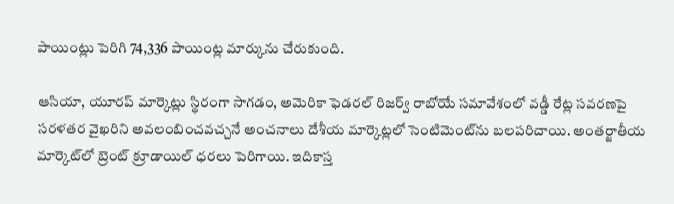పాయింట్లు పెరిగి 74,336 పాయింట్ల మార్కును చేరుకుంది.

ఆసియా, యూరప్‌ మార్కెట్లు స్థిరంగా సాగడం, అమెరికా ఫెడరల్ రిజర్వ్ రాబోయే సమావేశంలో వడ్డీ రేట్ల సవరణపై సరళతర వైఖరిని అవలంబించవచ్చనే అంచనాలు దేశీయ మార్కెట్లలో సెంటిమెంట్‌ను బలపరిచాయి. అంతర్జాతీయ మార్కెట్‌లో బ్రెంట్ క్రూడాయిల్ ధరలు పెరిగాయి. ఇదికాస్త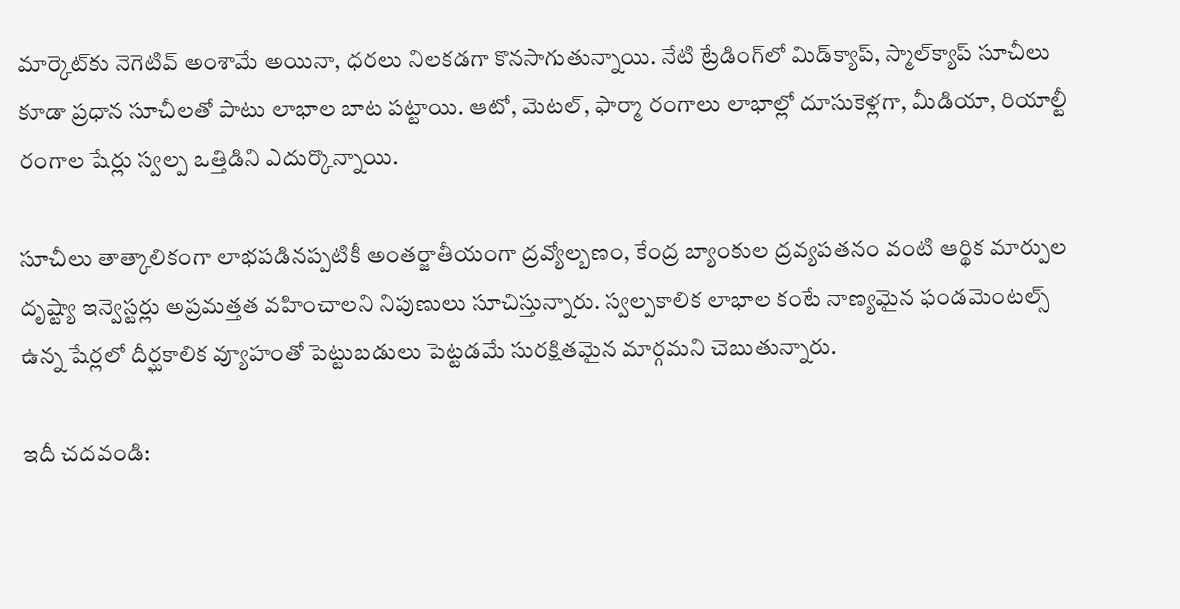మార్కెట్‌కు నెగెటివ్‌ అంశామే అయినా, ధరలు నిలకడగా కొనసాగుతున్నాయి. నేటి ట్రేడింగ్‌లో మిడ్‌క్యాప్, స్మాల్‌క్యాప్ సూచీలు కూడా ప్రధాన సూచీలతో పాటు లాభాల బాట పట్టాయి. ఆటో, మెటల్, ఫార్మా రంగాలు లాభాల్లో దూసుకెళ్లగా, మీడియా, రియాల్టీ రంగాల షేర్లు స్వల్ప ఒత్తిడిని ఎదుర్కొన్నాయి.

సూచీలు తాత్కాలికంగా లాభపడినప్పటికీ అంతర్జాతీయంగా ద్రవ్యోల్బణం, కేంద్ర బ్యాంకుల ద్రవ్యపతనం వంటి ఆర్థిక మార్పుల దృష్ట్యా ఇన్వెస్టర్లు అప్రమత్తత వహించాలని నిపుణులు సూచిస్తున్నారు. స్వల్పకాలిక లాభాల కంటే నాణ్యమైన ఫండమెంటల్స్ ఉన్న షేర్లలో దీర్ఘకాలిక వ్యూహంతో పెట్టుబడులు పెట్టడమే సురక్షితమైన మార్గమని చెబుతున్నారు.

ఇదీ చదవండి: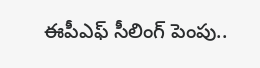ఈపీఎఫ్‌ సీలింగ్ పెంపు..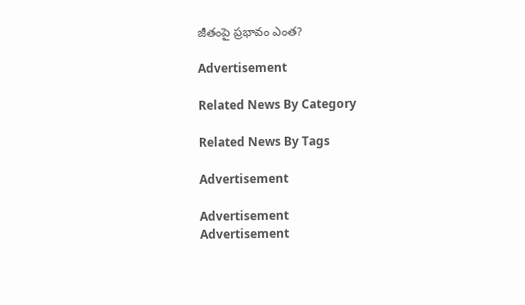జీతంపై ప్రభావం ఎంత?

Advertisement

Related News By Category

Related News By Tags

Advertisement

Advertisement
Advertisement